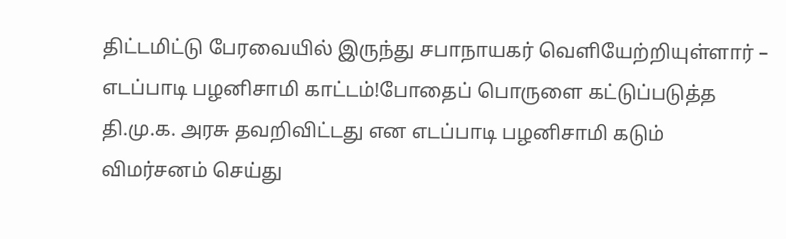திட்டமிட்டு பேரவையில் இருந்து சபாநாயகர் வெளியேற்றியுள்ளார் – எடப்பாடி பழனிசாமி காட்டம்!போதைப் பொருளை கட்டுப்படுத்த தி.மு.க. அரசு தவறிவிட்டது என எடப்பாடி பழனிசாமி கடும் விமர்சனம் செய்து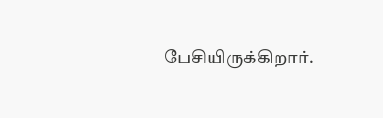பேசியிருக்கிறார்.